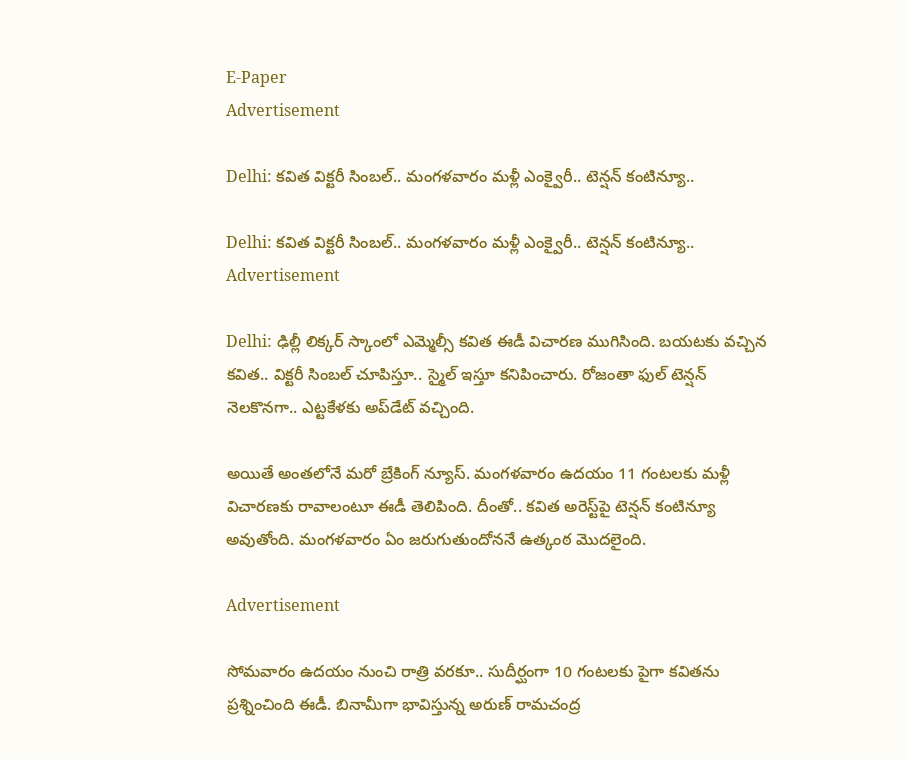E-Paper
Advertisement

Delhi: కవిత విక్టరీ సింబల్.. మంగళవారం మళ్లీ ఎంక్వైరీ.. టెన్షన్ కంటిన్యూ..

Delhi: కవిత విక్టరీ సింబల్.. మంగళవారం మళ్లీ ఎంక్వైరీ.. టెన్షన్ కంటిన్యూ..
Advertisement

Delhi: ఢిల్లీ లిక్కర్ స్కాంలో ఎమ్మెల్సీ కవిత ఈడీ విచారణ ముగిసింది. బయటకు వచ్చిన కవిత.. విక్టరీ సింబల్ చూపిస్తూ.. స్మైల్ ఇస్తూ కనిపించారు. రోజంతా ఫుల్ టెన్షన్ నెలకొనగా.. ఎట్టకేళకు అప్‌డేట్ వచ్చింది.

అయితే అంతలోనే మరో బ్రేకింగ్ న్యూస్. మంగళవారం ఉదయం 11 గంటలకు మళ్లీ విచారణకు రావాలంటూ ఈడీ తెలిపింది. దీంతో.. కవిత అరెస్ట్‌పై టెన్షన్ కంటిన్యూ అవుతోంది. మంగళవారం ఏం జరుగుతుందోననే ఉత్కంఠ మొదలైంది.

Advertisement

సోమవారం ఉదయం నుంచి రాత్రి వరకూ.. సుదీర్ఘంగా 10 గంటలకు పైగా కవితను ప్రశ్నించింది ఈడీ. బినామీగా భావిస్తున్న అరుణ్ రామచంద్ర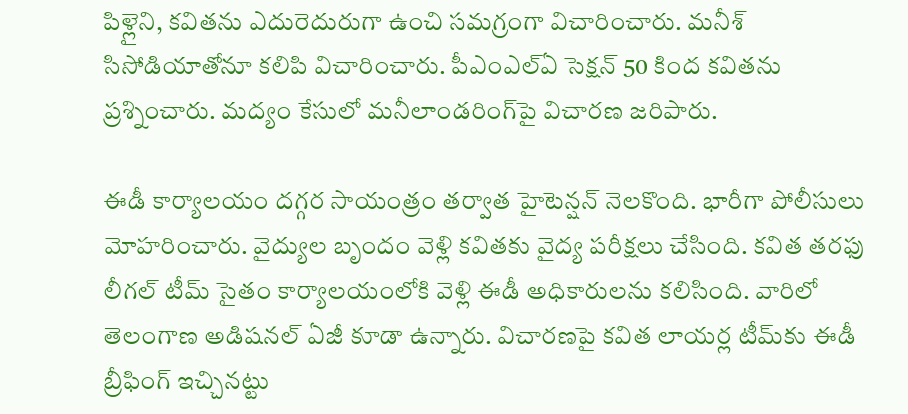పిళ్లైని, కవితను ఎదురెదురుగా ఉంచి సమగ్రంగా విచారించారు. మనీశ్ సిసోడియాతోనూ కలిపి విచారించారు. పీఎంఎల్‌ఏ సెక్షన్ 50 కింద కవితను ప్రశ్నించారు. మద్యం కేసులో మనీలాండరింగ్‌పై విచారణ జరిపారు.

ఈడీ కార్యాలయం దగ్గర సాయంత్రం తర్వాత హైటెన్షన్ నెలకొంది. భారీగా పోలీసులు మోహరించారు. వైద్యుల బృందం వెళ్లి కవితకు వైద్య పరీక్షలు చేసింది. కవిత తరఫు లీగల్ టీమ్ సైతం కార్యాలయంలోకి వెళ్లి ఈడీ అధికారులను కలిసింది. వారిలో తెలంగాణ అడిషనల్ ఏజీ కూడా ఉన్నారు. విచారణపై కవిత లాయర్ల టీమ్‌కు ఈడీ బ్రీఫింగ్ ఇచ్చినట్టు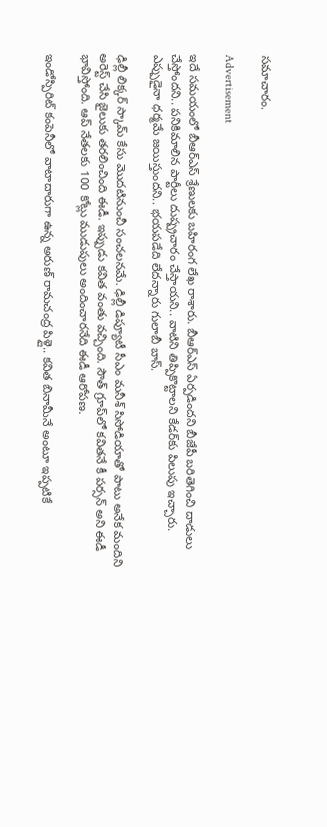సమాచారం.

Advertisement

ఇదే సమయంలో బీఆర్ఎస్ శ్రేణులకు బహిరంగ లేఖ రాశారు. బీఆర్ఎస్ ఏర్పడిందని బీజేపీ బరితెగించి దాడులు చేస్తోందని.. పనికిమాలిన పార్టీలు దుష్ప్రచారం చేస్తాయని.. వాటిని తిప్పికొట్టాలని కేడర్‌కు పిలుపు ఇచ్చారు. ఎప్పుడైనా ధర్మమే జయిస్తుందని.. భయపడేది లేదన్నారు గులాబీ బాస్.

ఢిల్లీ లిక్కర్ స్కామ్ కేసు మొదటినుంచీ సంచలనమే. ఢిల్లీ డిప్యూటీ సీఎం మనీశ్ సిసోడియాతో పాటు అనేక మందిని అరెస్ట్ చేసి జైలుకు తరలించింది ఈడీ. ఇప్పుడు కవిత వంతు వచ్చింది. సౌత్‌ గ్రూప్‌లో కవితనే కీ పర్సన్ అని ఈడీ భావిస్తోంది. ఆప్ నేతలకు 100 కోట్లు ముడుపులు అందించారనేది ఈడీ ఆరోపణ.

ఇండోస్పిరిట్‌ కంపెనీలో వాటాదారుగా ఉన్న అరుణ్ రామచంద్ర పిళ్లై.. కవిత బినామీనే అంటూ ఇప్పటికే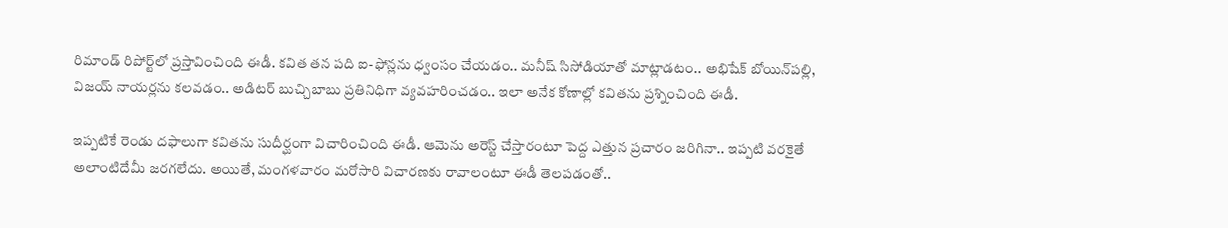రిమాండ్ రిపోర్ట్‌లో ప్రస్తావించింది ఈడీ. కవిత తన పది ఐ-ఫోన్లను ధ్వంసం చేయడం.. మనీష్ సిసోడియాతో మాట్లాడటం.. అభిషేక్ బోయిన్‌పల్లి, విజయ్ నాయర్లను కలవడం.. అడిటర్ బుచ్చిబాబు ప్రతినిధిగా వ్యవహరించడం.. ఇలా అనేక కోణాల్లో కవితను ప్రశ్నించింది ఈడీ.

ఇప్పటికే రెండు దఫాలుగా కవితను సుదీర్ఘంగా విచారించింది ఈడీ. ఆమెను అరెస్ట్ చేస్తారంటూ పెద్ద ఎత్తున ప్రచారం జరిగినా.. ఇప్పటి వరకైతే అలాంటిదేమీ జరగలేదు. అయితే, మంగళవారం మరోసారి విచారణకు రావాలంటూ ఈడీ తెలపడంతో..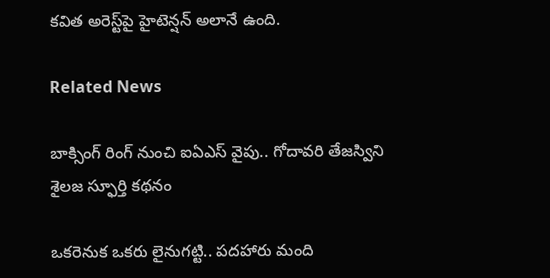కవిత అరెస్ట్‌పై హైటెన్షన్ అలానే ఉంది.

Related News

బాక్సింగ్ రింగ్ నుంచి ఐఏఎస్ వైపు.. గోదావరి తేజస్విని శైలజ స్ఫూర్తి కథనం

ఒక‌రెనుక ఒక‌రు లైనుగ‌ట్టి.. ప‌ద‌హారు మంది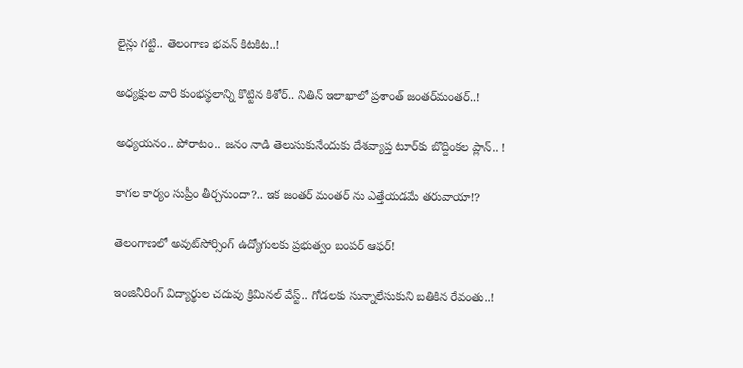లైన్లు గ‌ట్టి.. తెలంగాణ భ‌వ‌న్ కిట‌కిట‌..!

అధ్య‌క్షుల వారి కుంభ‌స్థ‌లాన్ని కొట్టిన కిశోర్‌.. నితిన్ ఇలాఖాలో ప్ర‌శాంత్ జంత‌ర్‌మంత‌ర్‌..!

అధ్య‌య‌నం.. పోరాటం.. జ‌నం నాడి తెలుసుకునేందుకు దేశ‌వ్యాప్త టూర్‌కు బొద్దింక‌ల ప్లాన్‌.. !

కాగ‌ల కార్యం సుప్రీం తీర్చ‌నుందా?.. ఇక జంత‌ర్ మంత‌ర్ ను ఎత్తేయ‌డ‌మే త‌రువాయా!?

తెలంగాణలో అవుట్‌సోర్సింగ్ ఉద్యోగులకు ప్రభుత్వం బంపర్ ఆఫర్!

ఇంజినీరింగ్ విద్యార్థుల చ‌దువు క్రిమిన‌ల్ వేస్ట్‌.. గోడ‌ల‌కు సున్నాలేసుకుని బ‌తికిన‌ రేవంతు..!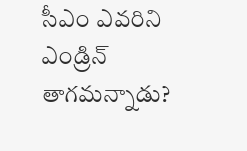సీఎం ఎవ‌రిని ఎండ్రిన్ తాగ‌మ‌న్నాడు?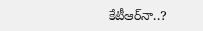కేటీఆర్‌నా..?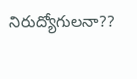నిరుద్యోగుల‌నా??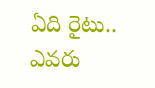ఏది రైటు.. ఎవ‌రు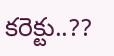కరెక్టు..??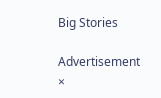Big Stories

Advertisement
×